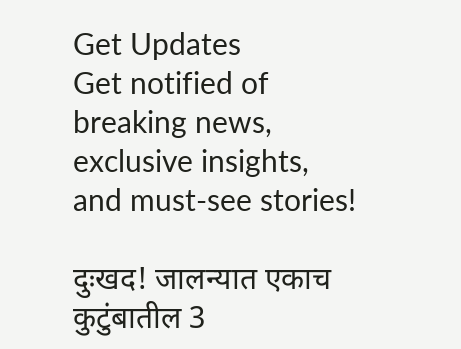Get Updates
Get notified of breaking news, exclusive insights, and must-see stories!

दुःखद! जालन्यात एकाच कुटुंबातील 3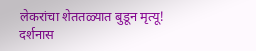लेकरांचा शेततळ्यात बुडून मृत्यू! दर्शनास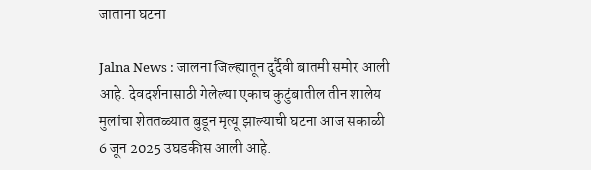जाताना घटना

Jalna News : जालना जिल्ह्यातून दुर्दैवी बातमी समोर आली आहे. देवदर्शनासाठी गेलेल्या एकाच कुटुंबातील तीन शालेय मुलांचा शेततळ्यात बुडून मृत्यू झाल्याची घटना आज सकाळी 6 जून 2025 उघडकीस आली आहे.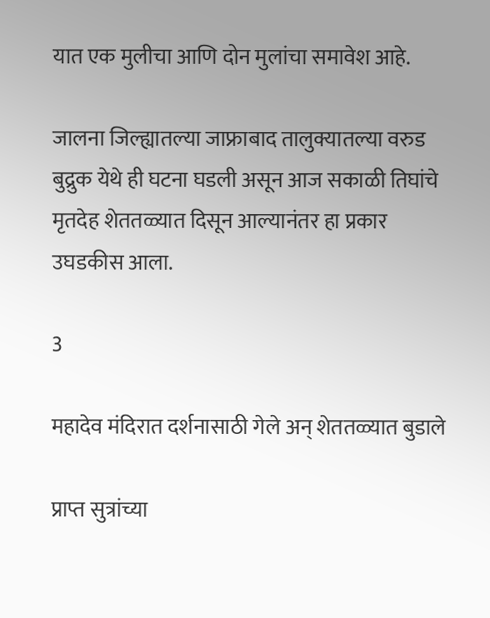यात एक मुलीचा आणि दोन मुलांचा समावेश आहे.

जालना जिल्ह्यातल्या जाफ्राबाद तालुक्यातल्या वरुड बुद्रुक येथे ही घटना घडली असून आज सकाळी तिघांचे मृतदेह शेततळ्यात दिसून आल्यानंतर हा प्रकार उघडकीस आला.

3

महादेव मंदिरात दर्शनासाठी गेले अन् शेततळ्यात बुडाले

प्राप्त सुत्रांच्या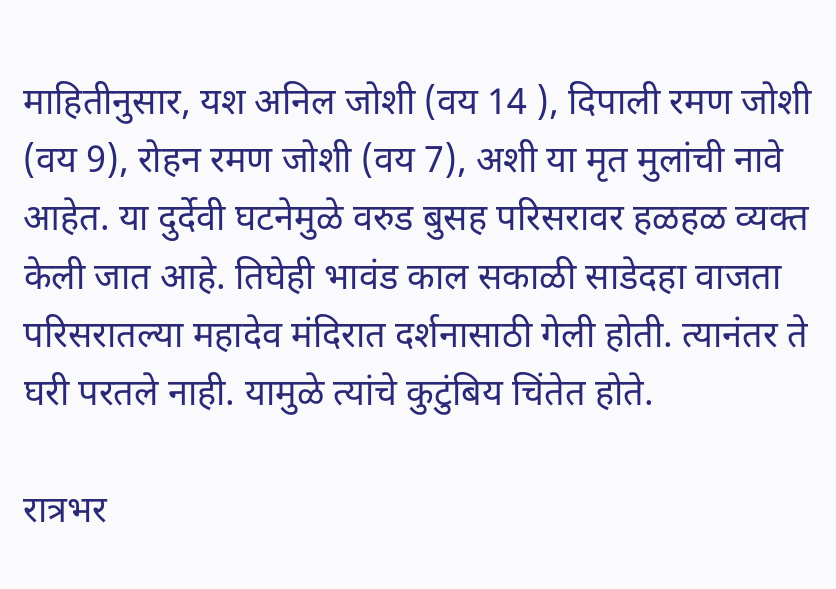माहितीनुसार, यश अनिल जोशी (वय 14 ), दिपाली रमण जोशी (वय 9), रोहन रमण जोशी (वय 7), अशी या मृत मुलांची नावे आहेत. या दुर्देवी घटनेमुळे वरुड बुसह परिसरावर हळहळ व्यक्त केली जात आहे. तिघेही भावंड काल सकाळी साडेदहा वाजता परिसरातल्या महादेव मंदिरात दर्शनासाठी गेली होती. त्यानंतर ते घरी परतले नाही. यामुळे त्यांचे कुटुंबिय चिंतेत होते.

रात्रभर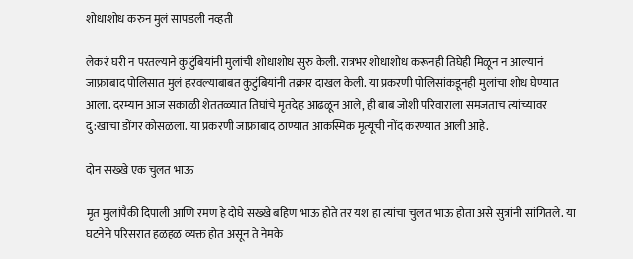शोधाशोध करुन मुलं सापडली नव्हती

लेकरं घरी न परतल्याने कुटुंबियांनी मुलांची शोधाशोध सुरु केली. रात्रभर शोधाशोध करूनही तिघेही मिळून न आल्यानं जाफ्राबाद पोलिसात मुलं हरवल्याबाबत कुटुंबियांनी तक्रार दाखल केली. या प्रकरणी पोलिसांकडूनही मुलांचा शोध घेण्यात आला. दरम्यान आज सकाळी शेततळ्यात तिघांचे मृतदेह आढळून आले, ही बाब जोशी परिवाराला समजताच त्यांच्यावर दु:खाचा डोंगर कोसळला. या प्रकरणी जाफ्राबाद ठाण्यात आकस्मिक मृत्यूची नोंद करण्यात आली आहे.

दोन सख्खे एक चुलत भाऊ

मृत मुलांपैकी दिपाली आणि रमण हे दोघे सख्खे बहिण भाऊ होते तर यश हा त्यांचा चुलत भाऊ होता असे सुत्रांनी सांगितले. या घटनेने परिसरात हळहळ व्यक्त होत असून ते नेमके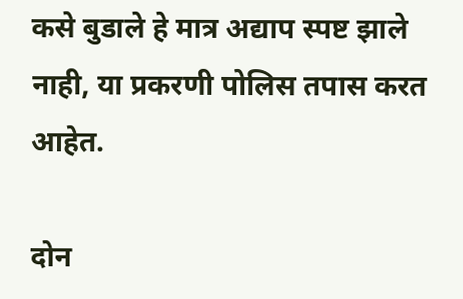कसे बुडाले हे मात्र अद्याप स्पष्ट झाले नाही, या प्रकरणी पोलिस तपास करत आहेत.

दोन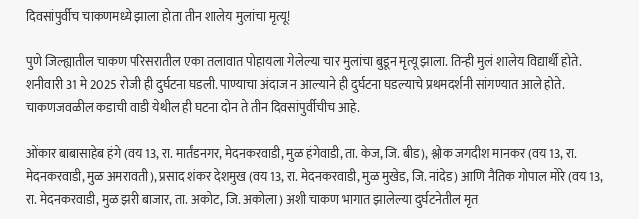दिवसांपुर्वीच चाकणमध्ये झाला होता तीन शालेय मुलांचा मृत्यू!

पुणे जिल्ह्यातील चाकण परिसरातील एका तलावात पोहायला गेलेल्या चार मुलांचा बुडून मृत्यू झाला. तिन्ही मुलं शालेय विद्यार्थी होते. शनीवारी 31 मे 2025 रोजी ही दुर्घटना घडली. पाण्याचा अंदाज न आल्याने ही दुर्घटना घडल्याचे प्रथमदर्शनी सांगण्यात आले होते. चाकणजवळील कडाची वाडी येथील ही घटना दोन ते तीन दिवसांपुर्वीचीच आहे.

ओंकार बाबासाहेब हंगे (वय 13, रा. मार्तंडनगर, मेदनकरवाडी, मुळ हंगेवाडी, ता. केज, जि. बीड), श्लोक जगदीश मानकर (वय 13, रा. मेदनकरवाडी, मुळ अमरावती), प्रसाद शंकर देशमुख (वय 13, रा. मेदनकरवाडी, मुळ मुखेड, जि. नांदेड) आणि नैतिक गोपाल मोरे (वय 13, रा. मेदनकरवाडी, मुळ झरी बाजार, ता. अकोट, जि. अकोला) अशी चाकण भागात झालेल्या दुर्घटनेतील मृत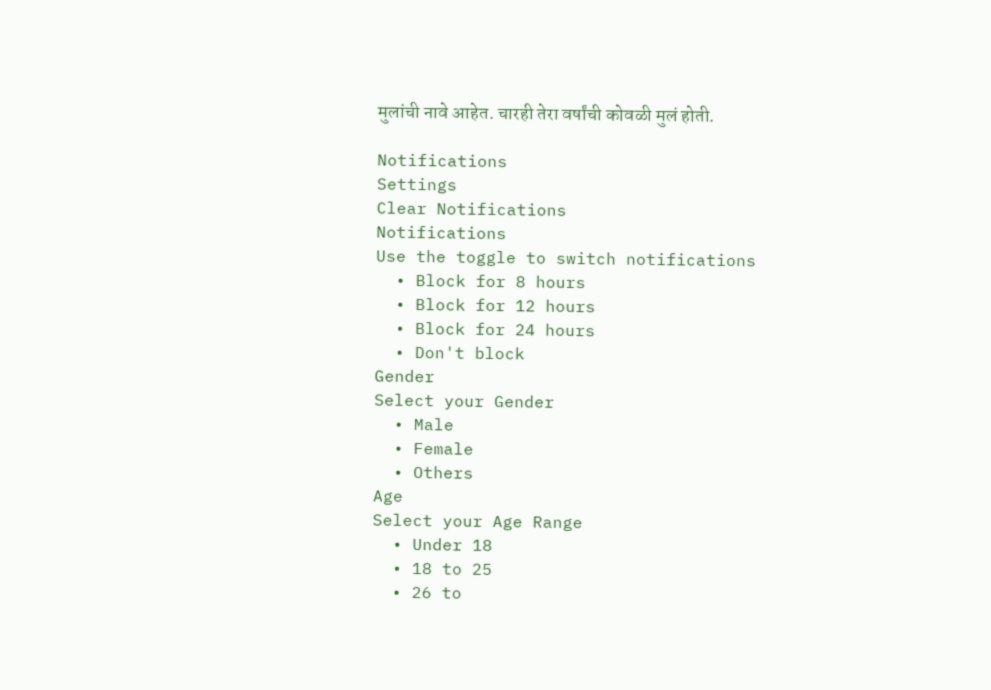मुलांची नावे आहेत. चारही तेरा वर्षांची कोवळी मुलं होती.

Notifications
Settings
Clear Notifications
Notifications
Use the toggle to switch notifications
  • Block for 8 hours
  • Block for 12 hours
  • Block for 24 hours
  • Don't block
Gender
Select your Gender
  • Male
  • Female
  • Others
Age
Select your Age Range
  • Under 18
  • 18 to 25
  • 26 to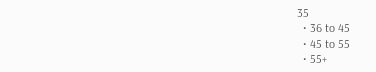35
  • 36 to 45
  • 45 to 55
  • 55+